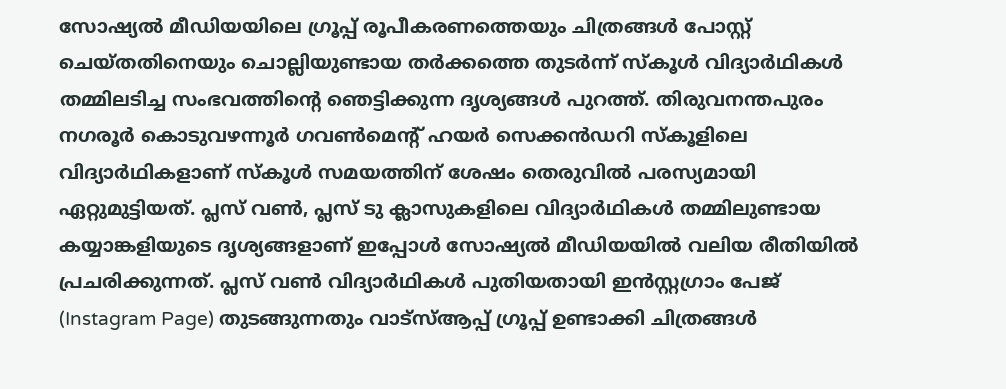സോഷ്യൽ മീഡിയയിലെ ഗ്രൂപ്പ് രൂപീകരണത്തെയും ചിത്രങ്ങൾ പോസ്റ്റ് ചെയ്തതിനെയും ചൊല്ലിയുണ്ടായ തർക്കത്തെ തുടർന്ന് സ്കൂൾ വിദ്യാർഥികൾ തമ്മിലടിച്ച സംഭവത്തിന്റെ ഞെട്ടിക്കുന്ന ദൃശ്യങ്ങൾ പുറത്ത്. തിരുവനന്തപുരം നഗരൂർ കൊടുവഴന്നൂർ ഗവൺമെന്റ് ഹയർ സെക്കൻഡറി സ്കൂളിലെ വിദ്യാർഥികളാണ് സ്കൂൾ സമയത്തിന് ശേഷം തെരുവിൽ പരസ്യമായി ഏറ്റുമുട്ടിയത്. പ്ലസ് വൺ, പ്ലസ് ടു ക്ലാസുകളിലെ വിദ്യാർഥികൾ തമ്മിലുണ്ടായ കയ്യാങ്കളിയുടെ ദൃശ്യങ്ങളാണ് ഇപ്പോൾ സോഷ്യൽ മീഡിയയിൽ വലിയ രീതിയിൽ പ്രചരിക്കുന്നത്. പ്ലസ് വൺ വിദ്യാർഥികൾ പുതിയതായി ഇൻസ്റ്റഗ്രാം പേജ് (Instagram Page) തുടങ്ങുന്നതും വാട്സ്ആപ്പ് ഗ്രൂപ്പ് ഉണ്ടാക്കി ചിത്രങ്ങൾ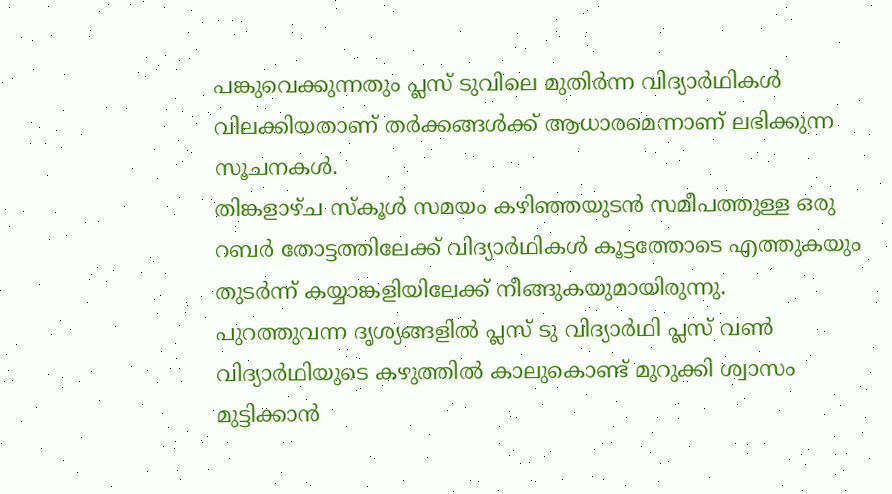പങ്കുവെക്കുന്നതും പ്ലസ് ടുവിലെ മുതിർന്ന വിദ്യാർഥികൾ വിലക്കിയതാണ് തർക്കങ്ങൾക്ക് ആധാരമെന്നാണ് ലഭിക്കുന്ന സൂചനകൾ.
തിങ്കളാഴ്ച സ്കൂൾ സമയം കഴിഞ്ഞയുടൻ സമീപത്തുള്ള ഒരു റബർ തോട്ടത്തിലേക്ക് വിദ്യാർഥികൾ കൂട്ടത്തോടെ എത്തുകയും തുടർന്ന് കയ്യാങ്കളിയിലേക്ക് നീങ്ങുകയുമായിരുന്നു. പുറത്തുവന്ന ദൃശ്യങ്ങളിൽ പ്ലസ് ടു വിദ്യാർഥി പ്ലസ് വൺ വിദ്യാർഥിയുടെ കഴുത്തിൽ കാലുകൊണ്ട് മുറുക്കി ശ്വാസം മുട്ടിക്കാൻ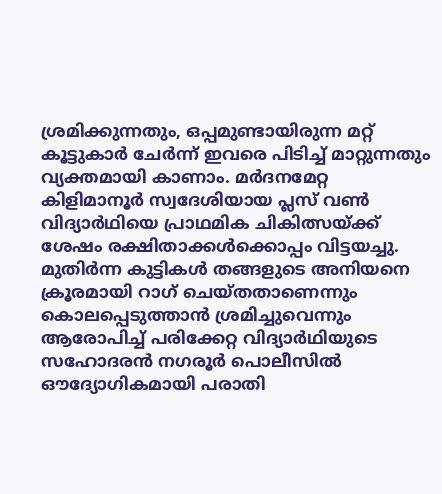ശ്രമിക്കുന്നതും, ഒപ്പമുണ്ടായിരുന്ന മറ്റ് കൂട്ടുകാർ ചേർന്ന് ഇവരെ പിടിച്ച് മാറ്റുന്നതും വ്യക്തമായി കാണാം. മർദനമേറ്റ കിളിമാനൂർ സ്വദേശിയായ പ്ലസ് വൺ വിദ്യാർഥിയെ പ്രാഥമിക ചികിത്സയ്ക്ക് ശേഷം രക്ഷിതാക്കൾക്കൊപ്പം വിട്ടയച്ചു. മുതിർന്ന കുട്ടികൾ തങ്ങളുടെ അനിയനെ ക്രൂരമായി റാഗ് ചെയ്തതാണെന്നും കൊലപ്പെടുത്താൻ ശ്രമിച്ചുവെന്നും ആരോപിച്ച് പരിക്കേറ്റ വിദ്യാർഥിയുടെ സഹോദരൻ നഗരൂർ പൊലീസിൽ ഔദ്യോഗികമായി പരാതി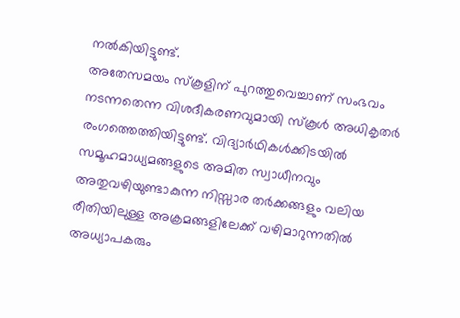നൽകിയിട്ടുണ്ട്.
അതേസമയം സ്കൂളിന് പുറത്തുവെച്ചാണ് സംഭവം നടന്നതെന്ന വിശദീകരണവുമായി സ്കൂൾ അധികൃതർ രംഗത്തെത്തിയിട്ടുണ്ട്. വിദ്യാർഥികൾക്കിടയിൽ സമൂഹമാധ്യമങ്ങളുടെ അമിത സ്വാധീനവും അതുവഴിയുണ്ടാകുന്ന നിസ്സാര തർക്കങ്ങളും വലിയ രീതിയിലുള്ള അക്രമങ്ങളിലേക്ക് വഴിമാറുന്നതിൽ അധ്യാപകരും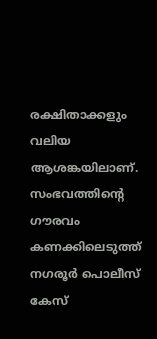രക്ഷിതാക്കളും വലിയ ആശങ്കയിലാണ്. സംഭവത്തിന്റെ ഗൗരവം കണക്കിലെടുത്ത് നഗരൂർ പൊലീസ് കേസ്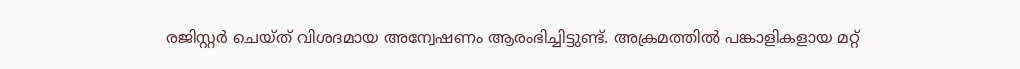രജിസ്റ്റർ ചെയ്ത് വിശദമായ അന്വേഷണം ആരംഭിച്ചിട്ടുണ്ട്. അക്രമത്തിൽ പങ്കാളികളായ മറ്റ്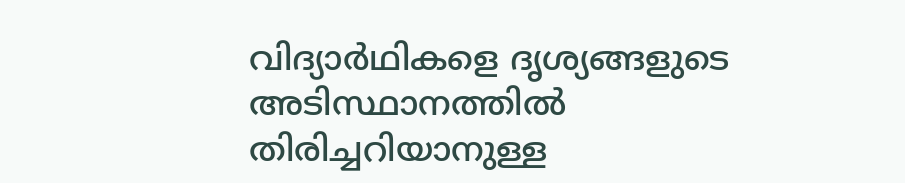വിദ്യാർഥികളെ ദൃശ്യങ്ങളുടെ അടിസ്ഥാനത്തിൽ തിരിച്ചറിയാനുള്ള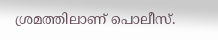ശ്രമത്തിലാണ് പൊലീസ്.